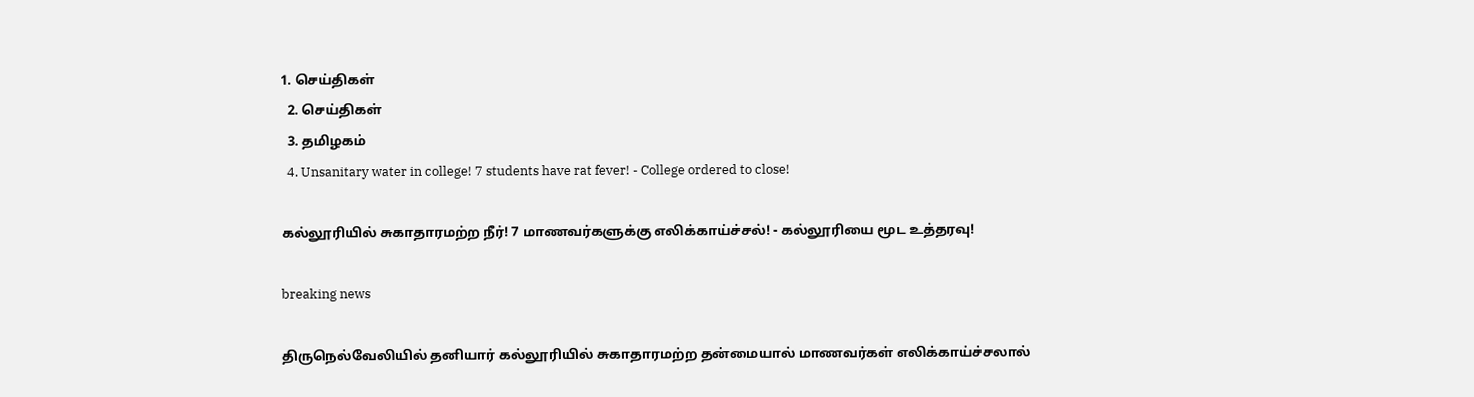1. செய்திகள்
  2. செய்திகள்
  3. த‌மிழக‌ம்
  4. Unsanitary water in college! 7 students have rat fever! - College ordered to close!

கல்லூரியில் சுகாதாரமற்ற நீர்! 7 மாணவர்களுக்கு எலிக்காய்ச்சல்! - கல்லூரியை மூட உத்தரவு!

breaking news

திருநெல்வேலியில் தனியார் கல்லூரியில் சுகாதாரமற்ற தன்மையால் மாணவர்கள் எலிக்காய்ச்சலால்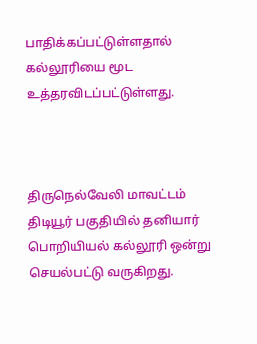பாதிக்கப்பட்டுள்ளதால் கல்லூரியை மூட உத்தரவிடப்பட்டுள்ளது.



திருநெல்வேலி மாவட்டம் திடியூர் பகுதியில் தனியார் பொறியியல் கல்லூரி ஒன்று செயல்பட்டு வருகிறது.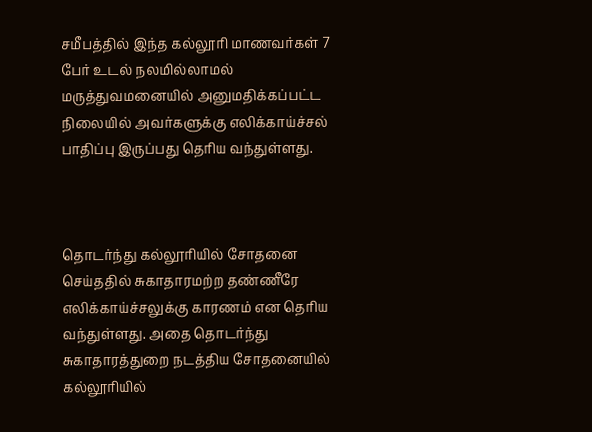சமீபத்தில் இந்த கல்லூரி மாணவர்கள் 7 பேர் உடல் நலமில்லாமல் மருத்துவமனையில் அனுமதிக்கப்பட்ட நிலையில் அவர்களுக்கு எலிக்காய்ச்சல் பாதிப்பு இருப்பது தெரிய வந்துள்ளது.



தொடர்ந்து கல்லூரியில் சோதனை செய்ததில் சுகாதாரமற்ற தண்ணீரே எலிக்காய்ச்சலுக்கு காரணம் என தெரிய வந்துள்ளது. அதை தொடர்ந்து சுகாதாரத்துறை நடத்திய சோதனையில் கல்லூரியில்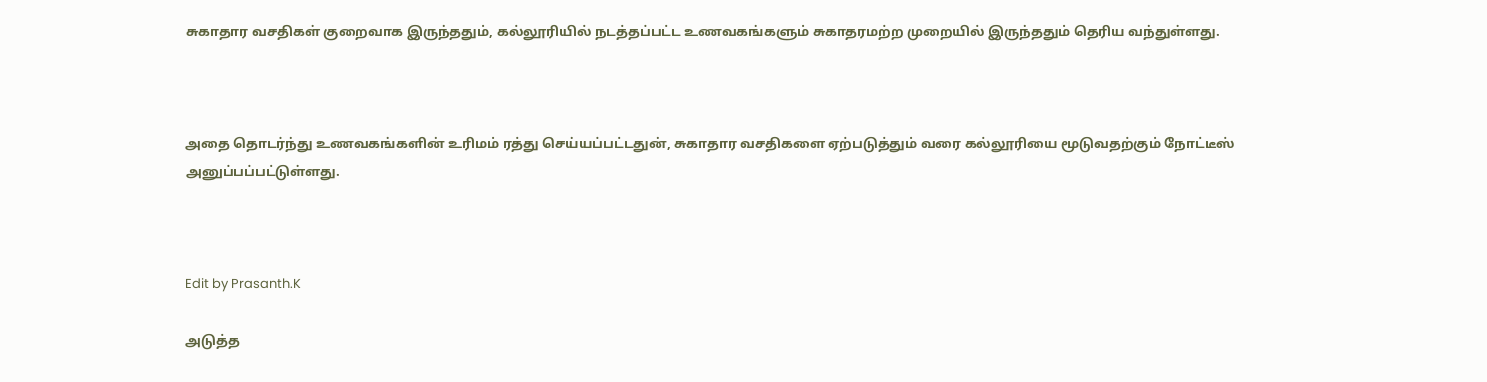சுகாதார வசதிகள் குறைவாக இருந்ததும், கல்லூரியில் நடத்தப்பட்ட உணவகங்களும் சுகாதரமற்ற முறையில் இருந்ததும் தெரிய வந்துள்ளது.



அதை தொடர்ந்து உணவகங்களின் உரிமம் ரத்து செய்யப்பட்டதுன், சுகாதார வசதிகளை ஏற்படுத்தும் வரை கல்லூரியை மூடுவதற்கும் நோட்டீஸ் அனுப்பப்பட்டுள்ளது.



Edit by Prasanth.K

அடுத்த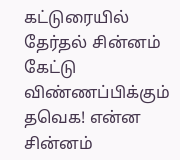கட்டுரையில்
தேர்தல் சின்னம் கேட்டு விண்ணப்பிக்கும் தவெக! என்ன சின்னம்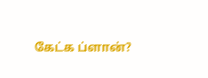கேட்க ப்ளான்?